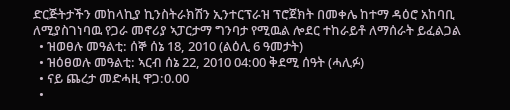ድርጅትታችን መከላኪያ ኪንስትራክሽን ኢንተርፕራዝ ፕሮጀክት በመቀሌ ከተማ ዳዕሮ አከባቢ ለሚያስገነባዉ የጋራ መኖሪያ ኣፓርታማ ግንባታ የሚዉል ሎደር ተከራይቶ ለማሰራት ይፈልጋል
  • ዝወፀሉ መዓልቲ: ሰኞ ሰኔ 18, 2010 (ልዕሊ 6 ዓመታት)
  • ዝዕፀወሉ መዓልቲ: ኣርብ ሰኔ 22, 2010 04:00 ቅደሚ ሰዓት (ሓሊፉ)
  • ናይ ጨረታ መድሓዚ ዋጋ:0.00
  •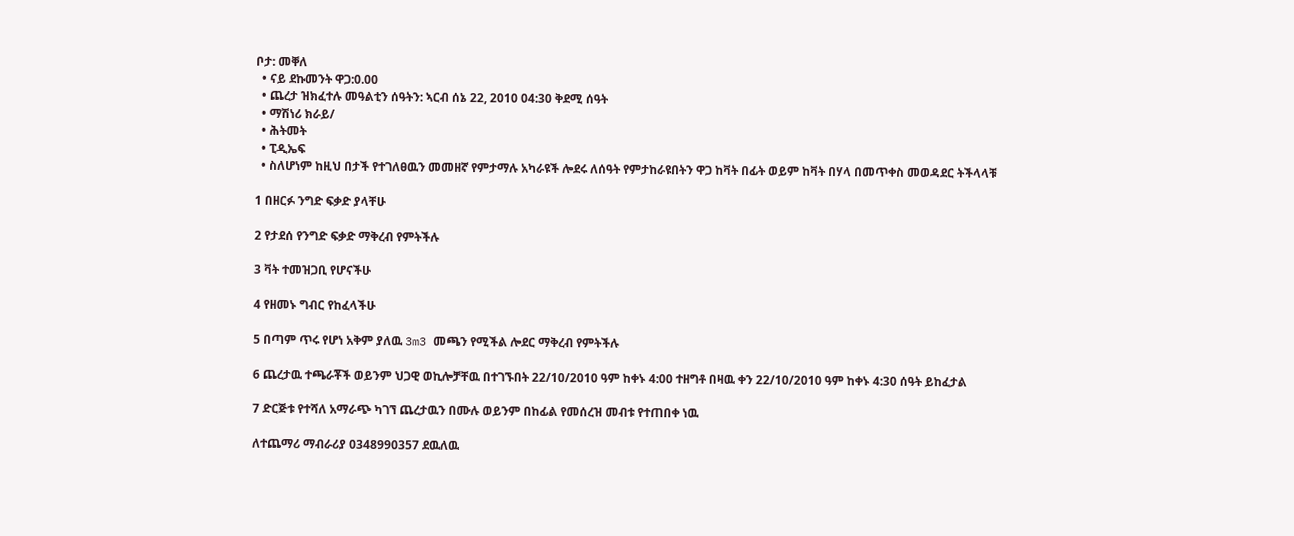ቦታ: መቐለ
  • ናይ ደኩመንት ዋጋ:0.00
  • ጨረታ ዝክፈተሉ መዓልቲን ሰዓትን: ኣርብ ሰኔ 22, 2010 04:30 ቅደሚ ሰዓት
  • ማሽነሪ ክራይ/
  • ሕትመት
  • ፒዲኤፍ
  • ስለሆነም ከዚህ በታች የተገለፀዉን መመዘኛ የምታማሉ አካራዩች ሎደሩ ለሰዓት የምታከራዩበትን ዋጋ ከቫት በፊት ወይም ከቫት በሃላ በመጥቀስ መወዳደር ትችላላቹ

1 በዘርፉ ንግድ ፍቃድ ያላቸሁ

2 የታደሰ የንግድ ፍቃድ ማቅረብ የምትችሉ

3 ቫት ተመዝጋቢ የሆናችሁ

4 የዘመኑ ግብር የከፈላችሁ

5 በጣም ጥሩ የሆነ አቅም ያለዉ 3m3 መጫን የሚችል ሎደር ማቅረብ የምትችሉ

6 ጨረታዉ ተጫራቾች ወይንም ህጋዊ ወኪሎቻቸዉ በተገኙበት 22/10/2010 ዓም ከቀኑ 4:00 ተዘግቶ በዛዉ ቀን 22/10/2010 ዓም ከቀኑ 4:30 ሰዓት ይከፈታል

7 ድርጅቱ የተሻለ አማራጭ ካገኘ ጨረታዉን በሙሉ ወይንም በከፊል የመሰረዝ መብቱ የተጠበቀ ነዉ

ለተጨማሪ ማብራሪያ 0348990357 ደዉለዉ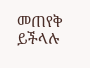መጠየቅ ይችላሉ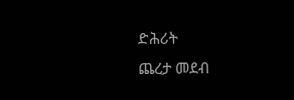ድሕሪት
ጨረታ መደብ